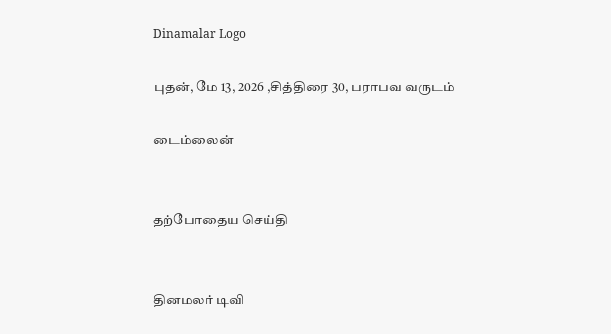Dinamalar Logo

புதன், மே 13, 2026 ,சித்திரை 30, பராபவ வருடம்

டைம்லைன்


தற்போதைய செய்தி


தினமலர் டிவி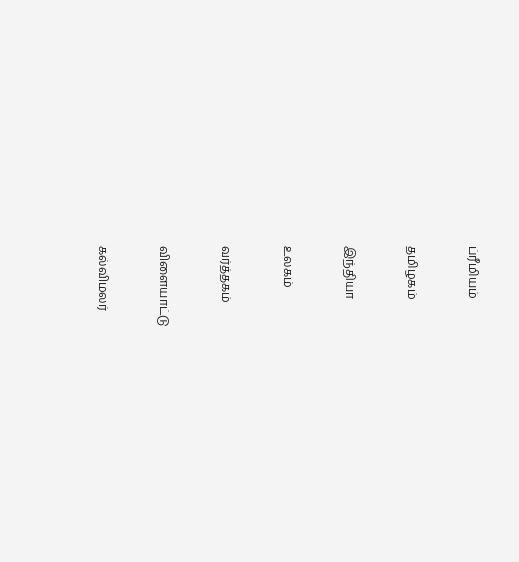ப்ரீமியம்


தமிழகம்


இந்தியா


உலகம்


வர்த்தகம்


விளையாட்டு


கல்விமலர்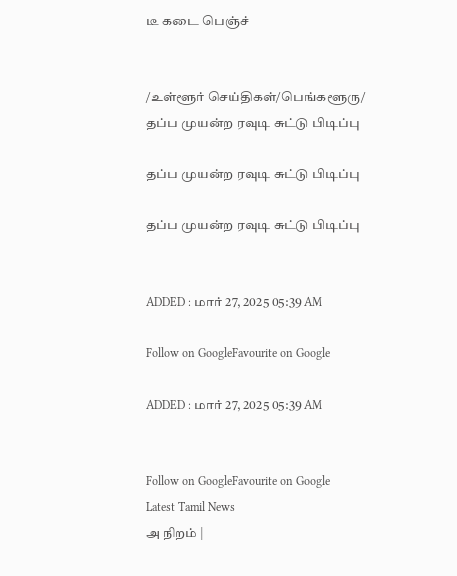டீ கடை பெஞ்ச்


/உள்ளூர் செய்திகள்/பெங்களூரு/ தப்ப முயன்ற ரவுடி சுட்டு பிடிப்பு

தப்ப முயன்ற ரவுடி சுட்டு பிடிப்பு

தப்ப முயன்ற ரவுடி சுட்டு பிடிப்பு


ADDED : மார் 27, 2025 05:39 AM

Follow on GoogleFavourite on Google

ADDED : மார் 27, 2025 05:39 AM


Follow on GoogleFavourite on Google
Latest Tamil News
அ நிறம் |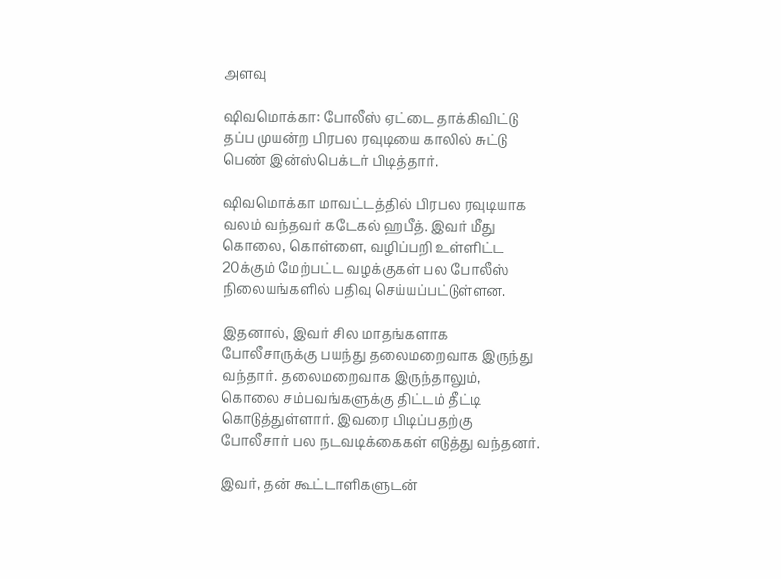அளவு

ஷிவமொக்கா: போலீஸ் ஏட்டை தாக்கிவிட்டு தப்ப முயன்ற பிரபல ரவுடியை காலில் சுட்டு பெண் இன்ஸ்பெக்டர் பிடித்தார்.

ஷிவமொக்கா மாவட்டத்தில் பிரபல ரவுடியாக வலம் வந்தவர் கடேகல் ஹபீத். இவர் மீது கொலை, கொள்ளை, வழிப்பறி உள்ளிட்ட 20க்கும் மேற்பட்ட வழக்குகள் பல போலீஸ் நிலையங்களில் பதிவு செய்யப்பட்டுள்ளன.

இதனால், இவர் சில மாதங்களாக போலீசாருக்கு பயந்து தலைமறைவாக இருந்து வந்தார். தலைமறைவாக இருந்தாலும், கொலை சம்பவங்களுக்கு திட்டம் தீட்டி கொடுத்துள்ளார். இவரை பிடிப்பதற்கு போலீசார் பல நடவடிக்கைகள் எடுத்து வந்தனர்.

இவர், தன் கூட்டாளிகளுடன்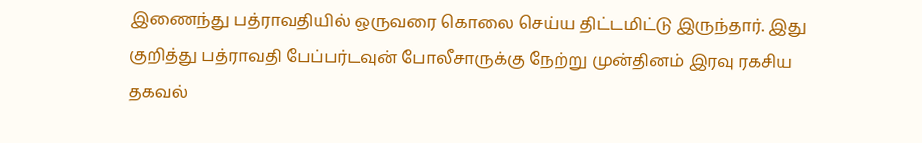இணைந்து பத்ராவதியில் ஒருவரை கொலை செய்ய திட்டமிட்டு இருந்தார். இது குறித்து பத்ராவதி பேப்பர்டவுன் போலீசாருக்கு நேற்று முன்தினம் இரவு ரகசிய தகவல்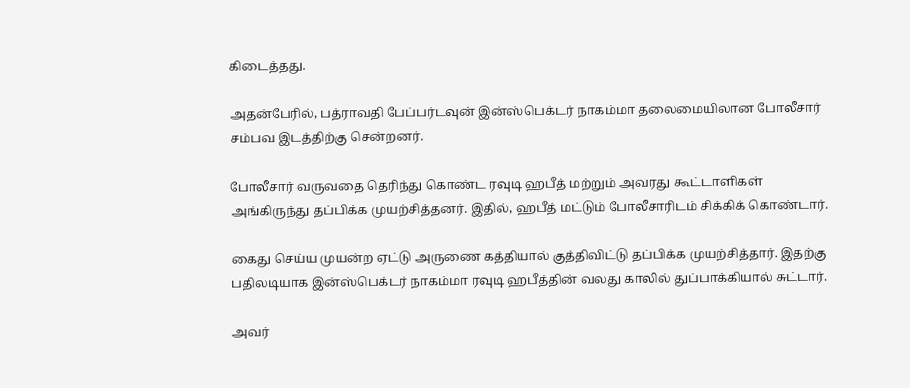கிடைத்தது.

அதன்பேரில், பத்ராவதி பேப்பர்டவுன் இன்ஸ்பெக்டர் நாகம்மா தலைமையிலான போலீசார் சம்பவ இடத்திற்கு சென்றனர்.

போலீசார் வருவதை தெரிந்து கொண்ட ரவுடி ஹபீத் மற்றும் அவரது கூட்டாளிகள் அங்கிருந்து தப்பிக்க முயற்சித்தனர். இதில், ஹபீத் மட்டும் போலீசாரிடம் சிக்கிக் கொண்டார்.

கைது செய்ய முயன்ற ஏட்டு அருணை கத்தியால் குத்திவிட்டு தப்பிக்க முயற்சித்தார். இதற்கு பதிலடியாக இன்ஸ்பெக்டர் நாகம்மா ரவுடி ஹபீத்தின் வலது காலில் துப்பாக்கியால் சுட்டார்.

அவர்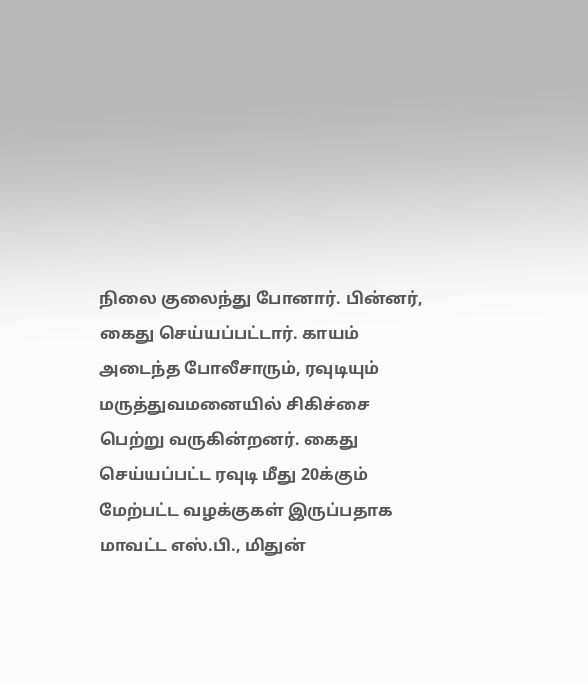நிலை குலைந்து போனார். பின்னர், கைது செய்யப்பட்டார். காயம் அடைந்த போலீசாரும், ரவுடியும் மருத்துவமனையில் சிகிச்சை பெற்று வருகின்றனர். கைது செய்யப்பட்ட ரவுடி மீது 20க்கும் மேற்பட்ட வழக்குகள் இருப்பதாக மாவட்ட எஸ்.பி., மிதுன்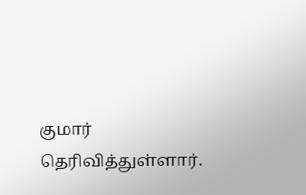குமார் தெரிவித்துள்ளார்.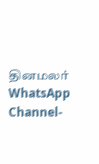தினமலர் WhatsApp Channel-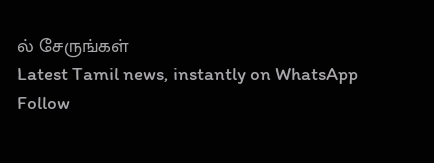ல் சேருங்கள்
Latest Tamil news, instantly on WhatsApp
Follow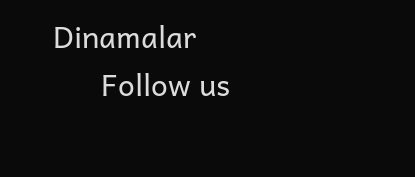Dinamalar
      Follow us